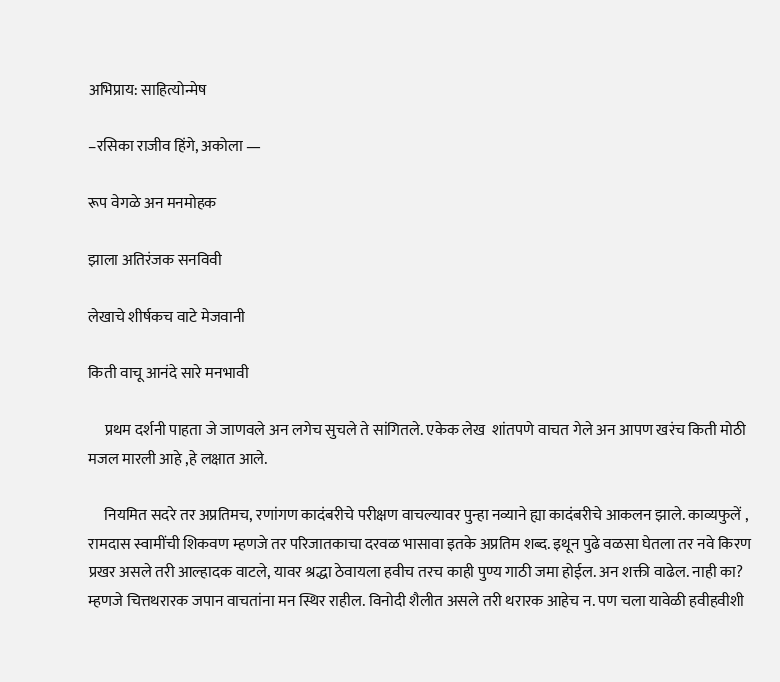अभिप्राय: साहित्योन्मेष

–रसिका राजीव हिंगे, अकोला —

रूप वेगळे अन मनमोहक

झाला अतिरंजक सनविवी

लेखाचे शीर्षकच वाटे मेजवानी

किती वाचू आनंदे सारे मनभावी

     प्रथम दर्शनी पाहता जे जाणवले अन लगेच सुचले ते सांगितले. एकेक लेख  शांतपणे वाचत गेले अन आपण खरंच किती मोठी मजल मारली आहे ,हे लक्षात आले.

     नियमित सदरे तर अप्रतिमच, रणांगण कादंबरीचे परीक्षण वाचल्यावर पुन्हा नव्याने ह्या कादंबरीचे आकलन झाले. काव्यफुलें , रामदास स्वामींची शिकवण म्हणजे तर परिजातकाचा दरवळ भासावा इतके अप्रतिम शब्द. इथून पुढे वळसा घेतला तर नवे किरण प्रखर असले तरी आल्हादक वाटले, यावर श्रद्धा ठेवायला हवीच तरच काही पुण्य गाठी जमा होईल. अन शक्ती वाढेल. नाही का?  म्हणजे चित्तथरारक जपान वाचतांना मन स्थिर राहील. विनोदी शैलीत असले तरी थरारक आहेच न. पण चला यावेळी हवीहवीशी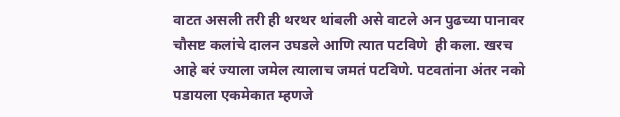वाटत असली तरी ही थरथर थांबली असे वाटले अन पुढच्या पानावर चौसष्ट कलांचे दालन उघडले आणि त्यात पटविणे  ही कला. खरच आहे बरं ज्याला जमेल त्यालाच जमतं पटविणे. पटवतांना अंतर नको पडायला एकमेकात म्हणजे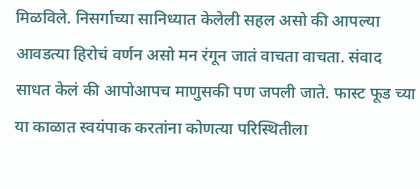मिळविले. निसर्गाच्या सानिध्यात केलेली सहल असो की आपल्या आवडत्या हिरोचं वर्णन असो मन रंगून जातं वाचता वाचता. संवाद साधत केलं की आपोआपच माणुसकी पण जपली जाते. फास्ट फूड च्या या काळात स्वयंपाक करतांना कोणत्या परिस्थितीला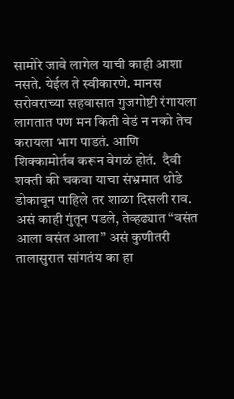सामोरे जावे लागेल याची काही आशा नसते. येईल ते स्वीकारणे. मानस सरोवराच्या सहवासात गुजगोष्टी रंगायला लागतात पण मन किती वेडं न नको तेच करायला भाग पाडतं. आणि शिक्कामोर्तब करून वेगळं होतं.  दैवी शक्ती की चकवा याचा संभ्रमात थोडे डोकावून पाहिले तर शाळा दिसली राव. असं काही गुंतून पडले, तेव्हढ्यात “वसंत आला वसंत आला” असं कुणीतरी  तालासुरात सांगतंय का हा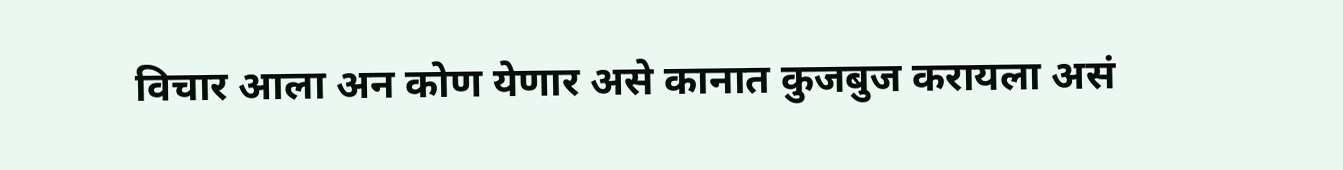विचार आला अन कोण येणार असे कानात कुजबुज करायला असं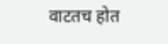वाटतच होत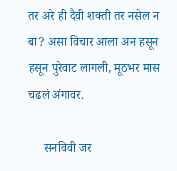तर अरे ही दैवी शक्ती तर नसेल न बा? असा विचार आला अन हसून हसून पुरेवाट लागली, मूठभर मास चढलं अंगावर.

     सनविवी जर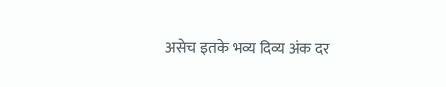असेच इतके भव्य दिव्य अंक दर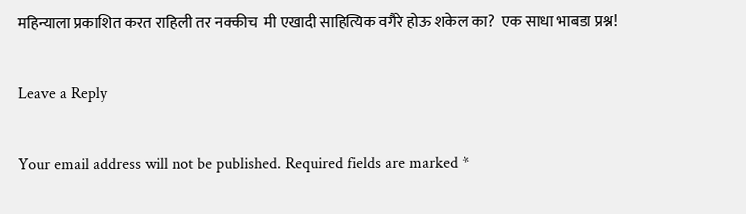महिन्याला प्रकाशित करत राहिली तर नक्कीच  मी एखादी साहित्यिक वगैरे होऊ शकेल का?  एक साधा भाबडा प्रश्न!

Leave a Reply

Your email address will not be published. Required fields are marked *